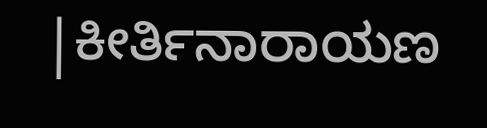|ಕೀರ್ತಿನಾರಾಯಣ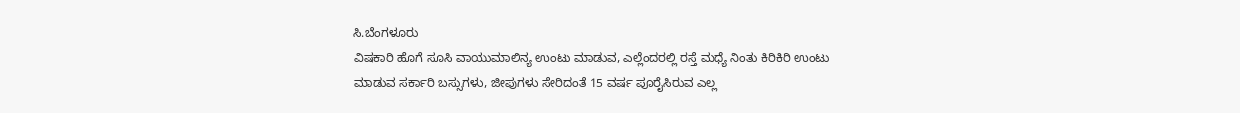ಸಿ.ಬೆಂಗಳೂರು
ವಿಷಕಾರಿ ಹೊಗೆ ಸೂಸಿ ವಾಯುಮಾಲಿನ್ಯ ಉಂಟು ಮಾಡುವ, ಎಲ್ಲೆಂದರಲ್ಲಿ ರಸ್ತೆ ಮಧ್ಯೆ ನಿಂತು ಕಿರಿಕಿರಿ ಉಂಟು ಮಾಡುವ ಸರ್ಕಾರಿ ಬಸ್ಸುಗಳು, ಜೀಪುಗಳು ಸೇರಿದಂತೆ 15 ವರ್ಷ ಪೂರೈಸಿರುವ ಎಲ್ಲ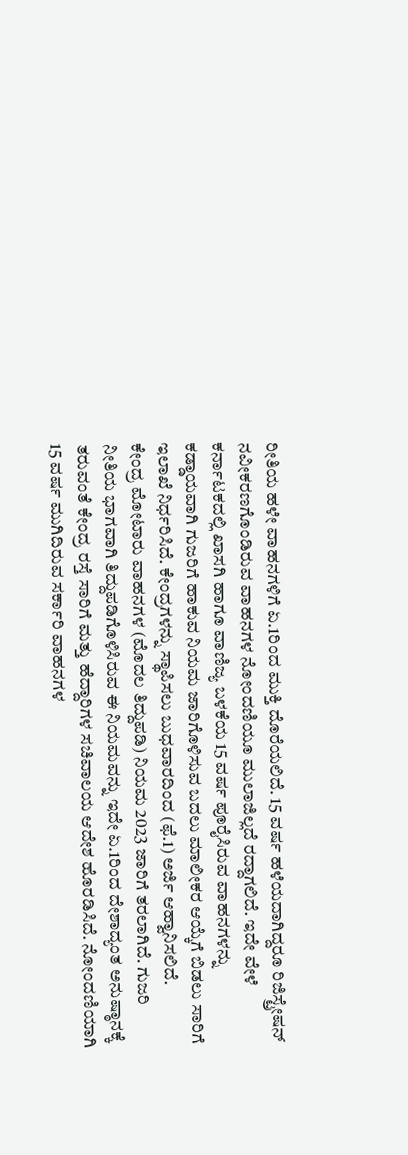ರೀತಿಯ ಹಳೇ ವಾಹನಗಳಿಗೆ ಏ.1ರಿಂದ ಮುಕ್ತಿ ದೊರೆಯಲಿದೆ. 15 ವರ್ಷ ಹಳೆಯದಾಗಿದ್ದರೂ ರಿಜಿಸ್ಟ್ರೇಷನ್ ನವೀಕರಣಗೊಂಡಿರುವ ವಾಹನಗಳ ನೋಂದಣಿಯೂ ಮುಲಾಜಿಲ್ಲದೆ ರದ್ದಾಗಲಿದೆ. ಇದೇ ವೇಳೆ ಕರ್ನಾಟಕದಲ್ಲಿ ಖಾಸಗಿ ಹಾಗೂ ವಾಣಿಜ್ಯ ಬಳಕೆಯ 15 ವರ್ಷ ಪೂರೈಸಿರುವ ವಾಹನಗಳನ್ನು ಕಡ್ಡಾಯವಾಗಿ ಗುಜರಿಗೆ ಹಾಕುವ ನಿಯಮ ಜಾರಿಗೊಳಿಸುವ ಬದಲು ಮಾಲೀಕರ ಆಯ್ಕೆಗೆ ಬಿಡಲು ಸಾರಿಗೆ ಇಲಾಖೆ ನಿರ್ಧರಿಸಿದೆ. ಕೇಂದ್ರಗಳನ್ನು ಸ್ಥಾಪಿಸಲು ಬುಧವಾರದಿಂದ (ಫೆ.1) ಅರ್ಜಿ ಆಹ್ವಾನಿಸಲಿದೆ.
ಕೇಂದ್ರ ಮೋಟಾರು ವಾಹನಗಳ (ಮೊದಲ ತಿದ್ದುಪಡಿ) ನಿಯಮ 2023 ಜಾರಿಗೆ ತರಲಾಗಿದೆ. ಗುಜರಿ ನೀತಿಯ ಭಾಗವಾಗಿ ತಿದ್ದುಪಡಿಗೊಳಿಸಿರುವ ಈ ನಿಯಮವನ್ನು ಇದೇ ಏ.1ರಿಂದ ದೇಶಾದ್ಯಂತ ಅನುಷ್ಠಾನಕ್ಕೆ ತರುವಂತೆ ಕೇಂದ್ರ ರಸ್ತೆ ಸಾರಿಗೆ ಮತ್ತು ಹೆದ್ದಾರಿಗಳ ಸಚಿವಾಲಯ ಆದೇಶ ಹೊರಡಿಸಿದೆ. ನೋಂದಣಿಯಾಗಿ 15 ವರ್ಷ ಮುಗಿದಿರುವ ಸರ್ಕಾರಿ ವಾಹನಗಳ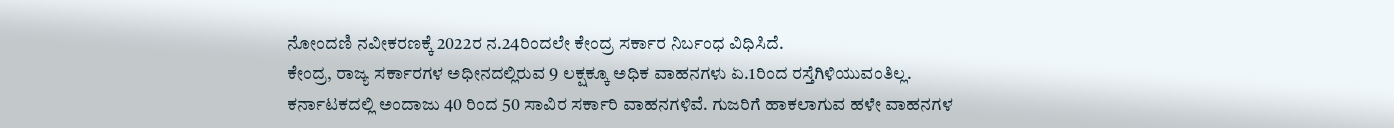ನೋಂದಣಿ ನವೀಕರಣಕ್ಕೆ 2022ರ ನ.24ರಿಂದಲೇ ಕೇಂದ್ರ ಸರ್ಕಾರ ನಿರ್ಬಂಧ ವಿಧಿಸಿದೆ.
ಕೇಂದ್ರ, ರಾಜ್ಯ ಸರ್ಕಾರಗಳ ಅಧೀನದಲ್ಲಿರುವ 9 ಲಕ್ಷಕ್ಕೂ ಅಧಿಕ ವಾಹನಗಳು ಏ.1ರಿಂದ ರಸ್ತೆಗಿಳಿಯುವಂತಿಲ್ಲ. ಕರ್ನಾಟಕದಲ್ಲಿ ಅಂದಾಜು 40 ರಿಂದ 50 ಸಾವಿರ ಸರ್ಕಾರಿ ವಾಹನಗಳಿವೆ. ಗುಜರಿಗೆ ಹಾಕಲಾಗುವ ಹಳೇ ವಾಹನಗಳ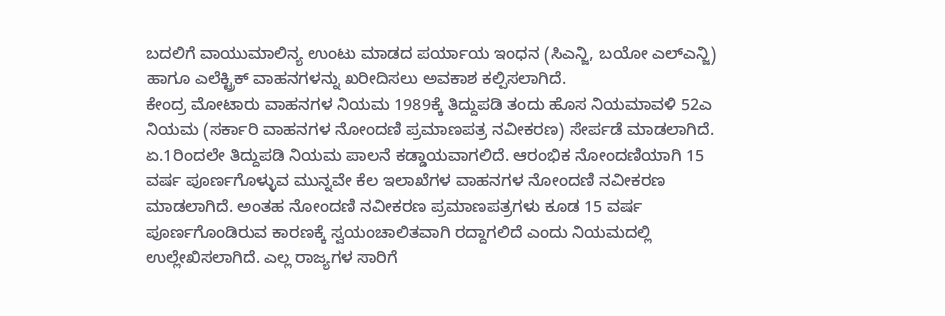ಬದಲಿಗೆ ವಾಯುಮಾಲಿನ್ಯ ಉಂಟು ಮಾಡದ ಪರ್ಯಾಯ ಇಂಧನ (ಸಿಎನ್ಜಿ, ಬಯೋ ಎಲ್ಎನ್ಜಿ) ಹಾಗೂ ಎಲೆಕ್ಟ್ರಿಕ್ ವಾಹನಗಳನ್ನು ಖರೀದಿಸಲು ಅವಕಾಶ ಕಲ್ಪಿಸಲಾಗಿದೆ.
ಕೇಂದ್ರ ಮೋಟಾರು ವಾಹನಗಳ ನಿಯಮ 1989ಕ್ಕೆ ತಿದ್ದುಪಡಿ ತಂದು ಹೊಸ ನಿಯಮಾವಳಿ 52ಎ ನಿಯಮ (ಸರ್ಕಾರಿ ವಾಹನಗಳ ನೋಂದಣಿ ಪ್ರಮಾಣಪತ್ರ ನವೀಕರಣ) ಸೇರ್ಪಡೆ ಮಾಡಲಾಗಿದೆ. ಏ.1ರಿಂದಲೇ ತಿದ್ದುಪಡಿ ನಿಯಮ ಪಾಲನೆ ಕಡ್ಡಾಯವಾಗಲಿದೆ. ಆರಂಭಿಕ ನೋಂದಣಿಯಾಗಿ 15 ವರ್ಷ ಪೂರ್ಣಗೊಳ್ಳುವ ಮುನ್ನವೇ ಕೆಲ ಇಲಾಖೆಗಳ ವಾಹನಗಳ ನೋಂದಣಿ ನವೀಕರಣ ಮಾಡಲಾಗಿದೆ. ಅಂತಹ ನೋಂದಣಿ ನವೀಕರಣ ಪ್ರಮಾಣಪತ್ರಗಳು ಕೂಡ 15 ವರ್ಷ ಪೂರ್ಣಗೊಂಡಿರುವ ಕಾರಣಕ್ಕೆ ಸ್ವಯಂಚಾಲಿತವಾಗಿ ರದ್ದಾಗಲಿದೆ ಎಂದು ನಿಯಮದಲ್ಲಿ ಉಲ್ಲೇಖಿಸಲಾಗಿದೆ. ಎಲ್ಲ ರಾಜ್ಯಗಳ ಸಾರಿಗೆ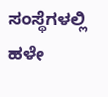ಸಂಸ್ಥೆಗಳಲ್ಲಿ ಹಳೇ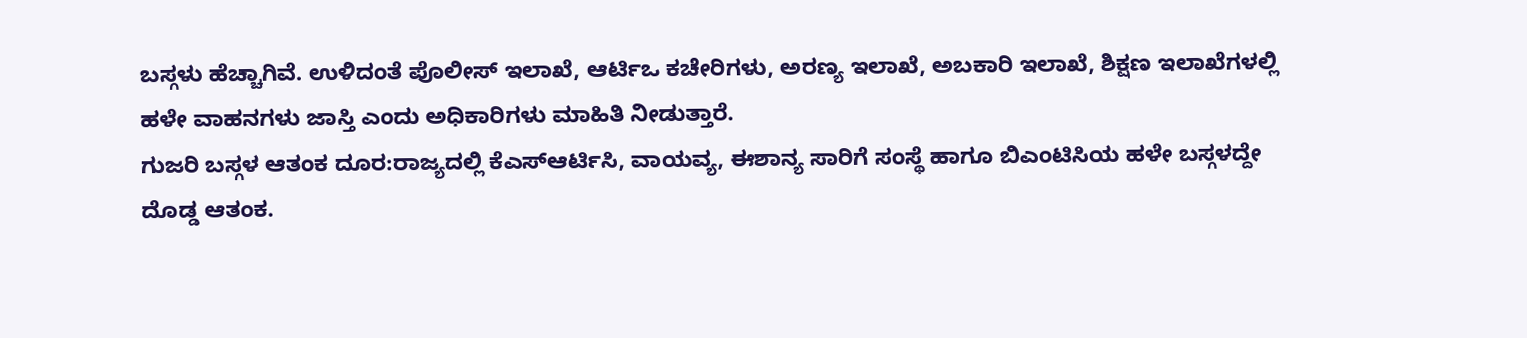ಬಸ್ಗಳು ಹೆಚ್ಚಾಗಿವೆ. ಉಳಿದಂತೆ ಪೊಲೀಸ್ ಇಲಾಖೆ, ಆರ್ಟಿಒ ಕಚೇರಿಗಳು, ಅರಣ್ಯ ಇಲಾಖೆ, ಅಬಕಾರಿ ಇಲಾಖೆ, ಶಿಕ್ಷಣ ಇಲಾಖೆಗಳಲ್ಲಿ ಹಳೇ ವಾಹನಗಳು ಜಾಸ್ತಿ ಎಂದು ಅಧಿಕಾರಿಗಳು ಮಾಹಿತಿ ನೀಡುತ್ತಾರೆ.
ಗುಜರಿ ಬಸ್ಗಳ ಆತಂಕ ದೂರ:ರಾಜ್ಯದಲ್ಲಿ ಕೆಎಸ್ಆರ್ಟಿಸಿ, ವಾಯವ್ಯ, ಈಶಾನ್ಯ ಸಾರಿಗೆ ಸಂಸ್ಥೆ ಹಾಗೂ ಬಿಎಂಟಿಸಿಯ ಹಳೇ ಬಸ್ಗಳದ್ದೇ ದೊಡ್ಡ ಆತಂಕ.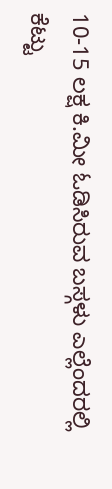10-15 ಲಕ್ಷ ಕಿ.ಮೀ ಓಡಿಸಿರುವ ಬಸ್ಗಳು ಎಲ್ಲೆಂದರಲ್ಲಿ ಕೆಟ್ಟು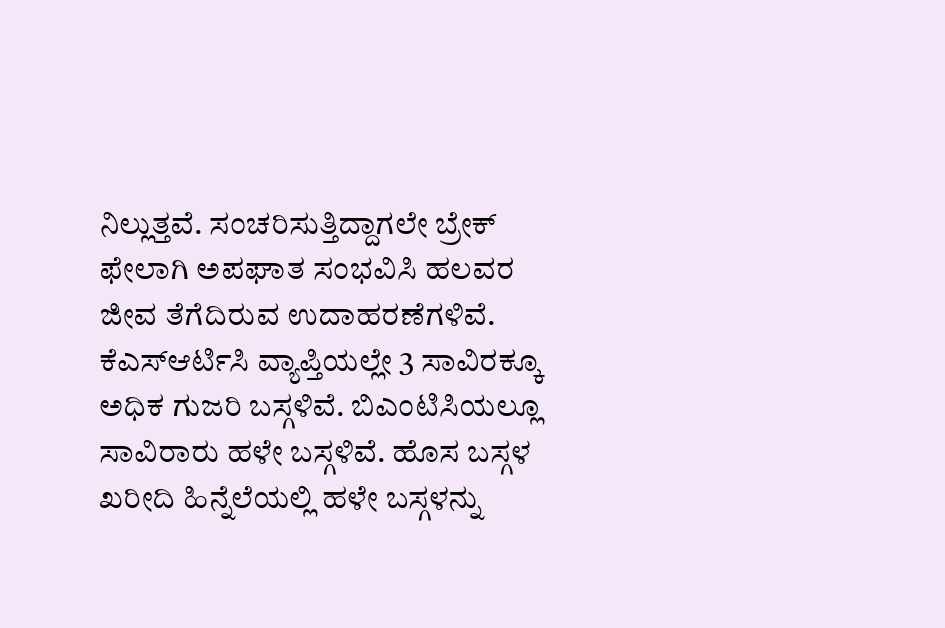ನಿಲ್ಲುತ್ತವೆ. ಸಂಚರಿಸುತ್ತಿದ್ದಾಗಲೇ ಬ್ರೇಕ್ ಫೇಲಾಗಿ ಅಪಘಾತ ಸಂಭವಿಸಿ ಹಲವರ ಜೀವ ತೆಗೆದಿರುವ ಉದಾಹರಣೆಗಳಿವೆ. ಕೆಎಸ್ಆರ್ಟಿಸಿ ವ್ಯಾಪ್ತಿಯಲ್ಲೇ 3 ಸಾವಿರಕ್ಕೂ ಅಧಿಕ ಗುಜರಿ ಬಸ್ಗಳಿವೆ. ಬಿಎಂಟಿಸಿಯಲ್ಲೂ ಸಾವಿರಾರು ಹಳೇ ಬಸ್ಗಳಿವೆ. ಹೊಸ ಬಸ್ಗಳ ಖರೀದಿ ಹಿನ್ನೆಲೆಯಲ್ಲಿ ಹಳೇ ಬಸ್ಗಳನ್ನು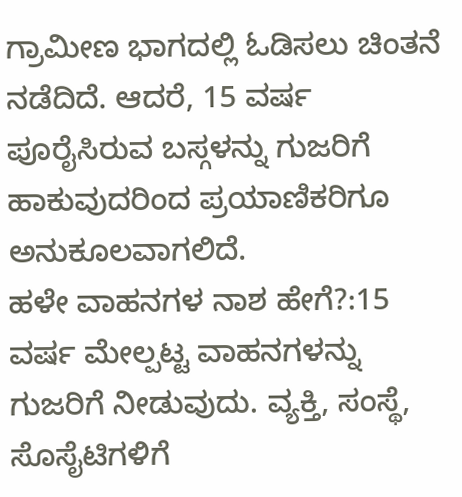ಗ್ರಾಮೀಣ ಭಾಗದಲ್ಲಿ ಓಡಿಸಲು ಚಿಂತನೆ ನಡೆದಿದೆ. ಆದರೆ, 15 ವರ್ಷ ಪೂರೈಸಿರುವ ಬಸ್ಗಳನ್ನು ಗುಜರಿಗೆ ಹಾಕುವುದರಿಂದ ಪ್ರಯಾಣಿಕರಿಗೂ ಅನುಕೂಲವಾಗಲಿದೆ.
ಹಳೇ ವಾಹನಗಳ ನಾಶ ಹೇಗೆ?:15 ವರ್ಷ ಮೇಲ್ಪಟ್ಟ ವಾಹನಗಳನ್ನು ಗುಜರಿಗೆ ನೀಡುವುದು. ವ್ಯಕ್ತಿ, ಸಂಸ್ಥೆ, ಸೊಸೈಟಿಗಳಿಗೆ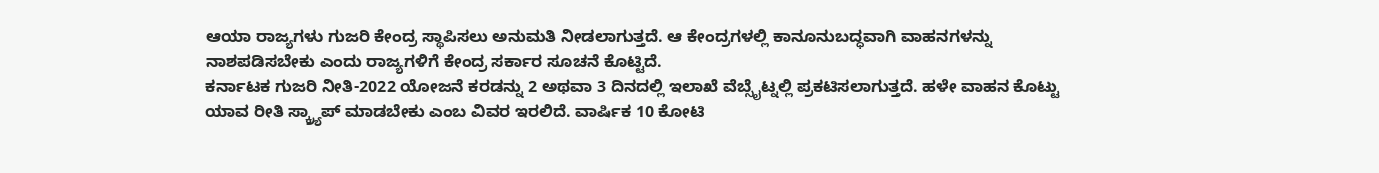ಆಯಾ ರಾಜ್ಯಗಳು ಗುಜರಿ ಕೇಂದ್ರ ಸ್ಥಾಪಿಸಲು ಅನುಮತಿ ನೀಡಲಾಗುತ್ತದೆ. ಆ ಕೇಂದ್ರಗಳಲ್ಲಿ ಕಾನೂನುಬದ್ಧವಾಗಿ ವಾಹನಗಳನ್ನು ನಾಶಪಡಿಸಬೇಕು ಎಂದು ರಾಜ್ಯಗಳಿಗೆ ಕೇಂದ್ರ ಸರ್ಕಾರ ಸೂಚನೆ ಕೊಟ್ಟಿದೆ.
ಕರ್ನಾಟಕ ಗುಜರಿ ನೀತಿ-2022 ಯೋಜನೆ ಕರಡನ್ನು 2 ಅಥವಾ 3 ದಿನದಲ್ಲಿ ಇಲಾಖೆ ವೆಬ್ಸೈಟ್ನಲ್ಲಿ ಪ್ರಕಟಿಸಲಾಗುತ್ತದೆ. ಹಳೇ ವಾಹನ ಕೊಟ್ಟು ಯಾವ ರೀತಿ ಸ್ಕ್ರ್ಯಾಪ್ ಮಾಡಬೇಕು ಎಂಬ ವಿವರ ಇರಲಿದೆ. ವಾರ್ಷಿಕ 10 ಕೋಟಿ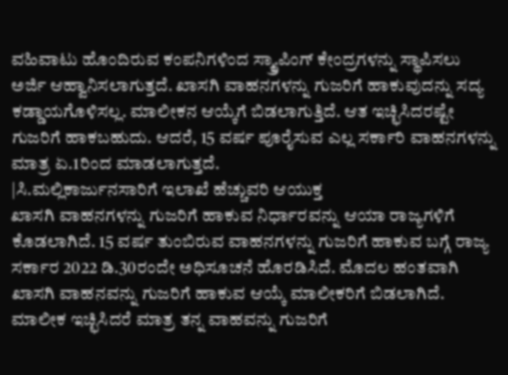ವಹಿವಾಟು ಹೊಂದಿರುವ ಕಂಪನಿಗಳಿಂದ ಸ್ಕ್ರ್ಯಾಪಿಂಗ್ ಕೇಂದ್ರಗಳನ್ನು ಸ್ಥಾಪಿಸಲು ಅರ್ಜಿ ಆಹ್ವಾನಿಸಲಾಗುತ್ತದೆ. ಖಾಸಗಿ ವಾಹನಗಳನ್ನು ಗುಜರಿಗೆ ಹಾಕುವುದನ್ನು ಸದ್ಯ ಕಡ್ಡಾಯಗೊಳಿಸಲ್ಲ. ಮಾಲೀಕನ ಆಯ್ಕೆಗೆ ಬಿಡಲಾಗುತ್ತಿದೆ. ಆತ ಇಚ್ಛಿಸಿದರಷ್ಟೇ ಗುಜರಿಗೆ ಹಾಕಬಹುದು. ಆದರೆ, 15 ವರ್ಷ ಪೂರೈಸುವ ಎಲ್ಲ ಸರ್ಕಾರಿ ವಾಹನಗಳನ್ನು ಮಾತ್ರ ಏ.1ರಿಂದ ಮಾಡಲಾಗುತ್ತದೆ.
|ಸಿ.ಮಲ್ಲಿಕಾರ್ಜುನಸಾರಿಗೆ ಇಲಾಖೆ ಹೆಚ್ಚುವರಿ ಆಯುಕ್ತ
ಖಾಸಗಿ ವಾಹನಗಳನ್ನು ಗುಜರಿಗೆ ಹಾಕುವ ನಿರ್ಧಾರವನ್ನು ಆಯಾ ರಾಜ್ಯಗಳಿಗೆ ಕೊಡಲಾಗಿದೆ. 15 ವರ್ಷ ತುಂಬಿರುವ ವಾಹನಗಳನ್ನು ಗುಜರಿಗೆ ಹಾಕುವ ಬಗ್ಗೆ ರಾಜ್ಯ ಸರ್ಕಾರ 2022 ಡಿ.30ರಂದೇ ಅಧಿಸೂಚನೆ ಹೊರಡಿಸಿದೆ. ಮೊದಲ ಹಂತವಾಗಿ ಖಾಸಗಿ ವಾಹನವನ್ನು ಗುಜರಿಗೆ ಹಾಕುವ ಆಯ್ಕೆ ಮಾಲೀಕರಿಗೆ ಬಿಡಲಾಗಿದೆ. ಮಾಲೀಕ ಇಚ್ಛಿಸಿದರೆ ಮಾತ್ರ ತನ್ನ ವಾಹವನ್ನು ಗುಜರಿಗೆ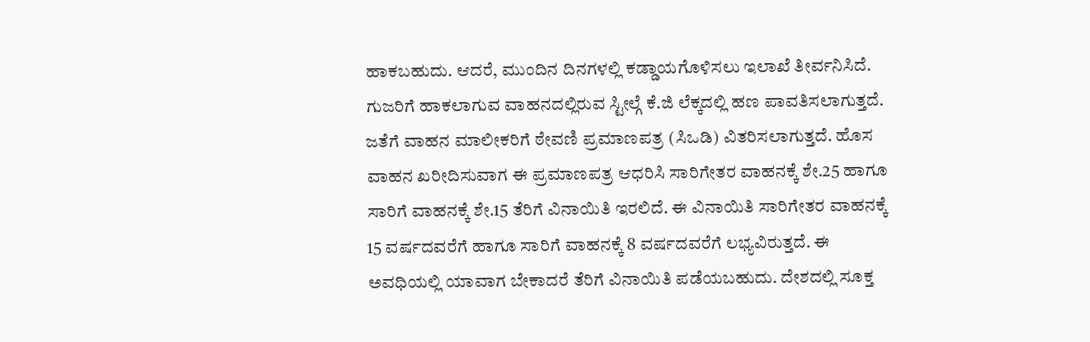ಹಾಕಬಹುದು. ಆದರೆ, ಮುಂದಿನ ದಿನಗಳಲ್ಲಿ ಕಡ್ಡಾಯಗೊಳಿಸಲು ಇಲಾಖೆ ತೀರ್ವನಿಸಿದೆ. ಗುಜರಿಗೆ ಹಾಕಲಾಗುವ ವಾಹನದಲ್ಲಿರುವ ಸ್ಟೀಲ್ಗೆ ಕೆ.ಜಿ ಲೆಕ್ಕದಲ್ಲಿ ಹಣ ಪಾವತಿಸಲಾಗುತ್ತದೆ. ಜತೆಗೆ ವಾಹನ ಮಾಲೀಕರಿಗೆ ಠೇವಣಿ ಪ್ರಮಾಣಪತ್ರ (ಸಿಒಡಿ) ವಿತರಿಸಲಾಗುತ್ತದೆ. ಹೊಸ ವಾಹನ ಖರೀದಿಸುವಾಗ ಈ ಪ್ರಮಾಣಪತ್ರ ಆಧರಿಸಿ ಸಾರಿಗೇತರ ವಾಹನಕ್ಕೆ ಶೇ.25 ಹಾಗೂ ಸಾರಿಗೆ ವಾಹನಕ್ಕೆ ಶೇ.15 ತೆರಿಗೆ ವಿನಾಯಿತಿ ಇರಲಿದೆ. ಈ ವಿನಾಯಿತಿ ಸಾರಿಗೇತರ ವಾಹನಕ್ಕೆ 15 ವರ್ಷದವರೆಗೆ ಹಾಗೂ ಸಾರಿಗೆ ವಾಹನಕ್ಕೆ 8 ವರ್ಷದವರೆಗೆ ಲಭ್ಯವಿರುತ್ತದೆ. ಈ ಅವಧಿಯಲ್ಲಿ ಯಾವಾಗ ಬೇಕಾದರೆ ತೆರಿಗೆ ವಿನಾಯಿತಿ ಪಡೆಯಬಹುದು. ದೇಶದಲ್ಲಿ ಸೂಕ್ತ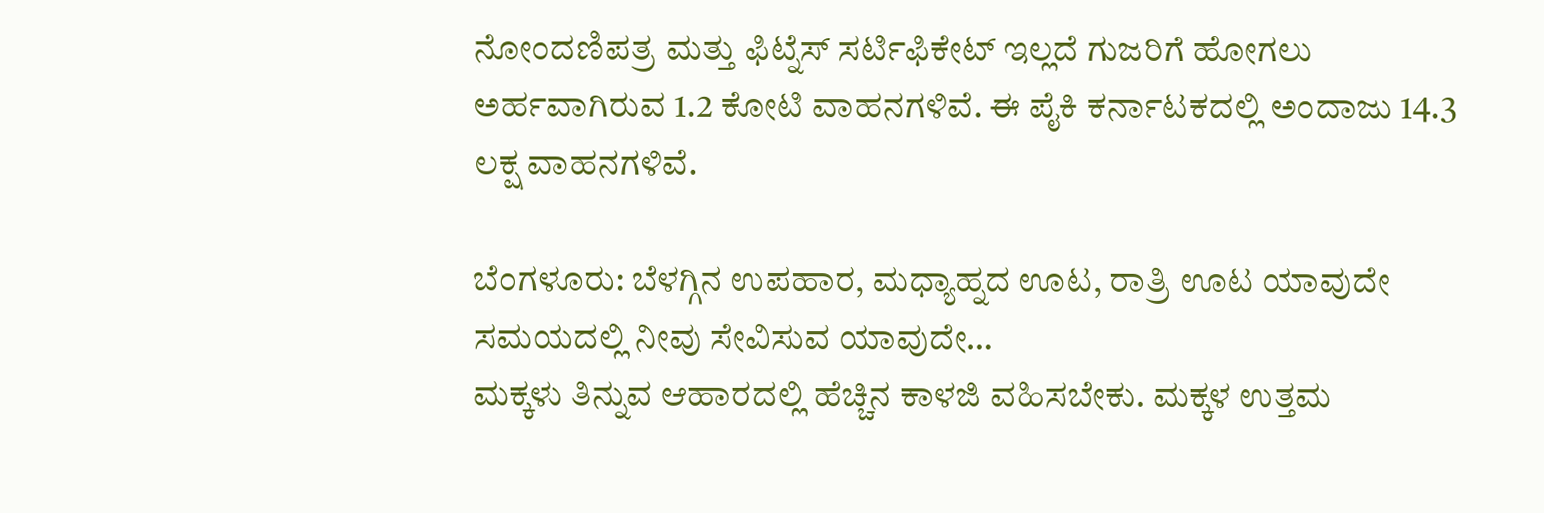ನೋಂದಣಿಪತ್ರ ಮತ್ತು ಫಿಟ್ನೆಸ್ ಸರ್ಟಿಫಿಕೇಟ್ ಇಲ್ಲದೆ ಗುಜರಿಗೆ ಹೋಗಲು ಅರ್ಹವಾಗಿರುವ 1.2 ಕೋಟಿ ವಾಹನಗಳಿವೆ. ಈ ಪೈಕಿ ಕರ್ನಾಟಕದಲ್ಲಿ ಅಂದಾಜು 14.3 ಲಕ್ಷ ವಾಹನಗಳಿವೆ.

ಬೆಂಗಳೂರು: ಬೆಳಗ್ಗಿನ ಉಪಹಾರ, ಮಧ್ಯಾಹ್ನದ ಊಟ, ರಾತ್ರಿ ಊಟ ಯಾವುದೇ ಸಮಯದಲ್ಲಿ ನೀವು ಸೇವಿಸುವ ಯಾವುದೇ…
ಮಕ್ಕಳು ತಿನ್ನುವ ಆಹಾರದಲ್ಲಿ ಹೆಚ್ಚಿನ ಕಾಳಜಿ ವಹಿಸಬೇಕು. ಮಕ್ಕಳ ಉತ್ತಮ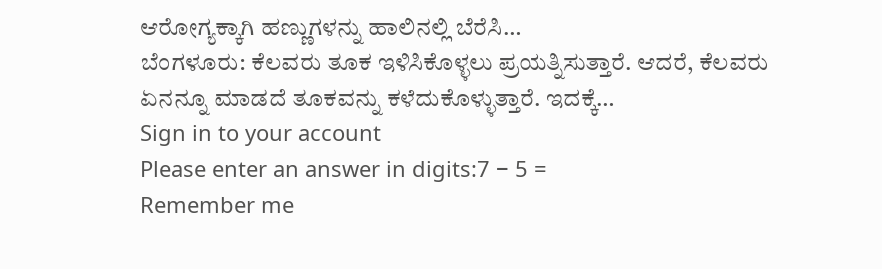ಆರೋಗ್ಯಕ್ಕಾಗಿ ಹಣ್ಣುಗಳನ್ನು ಹಾಲಿನಲ್ಲಿ ಬೆರೆಸಿ…
ಬೆಂಗಳೂರು: ಕೆಲವರು ತೂಕ ಇಳಿಸಿಕೊಳ್ಳಲು ಪ್ರಯತ್ನಿಸುತ್ತಾರೆ. ಆದರೆ, ಕೆಲವರು ಏನನ್ನೂ ಮಾಡದೆ ತೂಕವನ್ನು ಕಳೆದುಕೊಳ್ಳುತ್ತಾರೆ. ಇದಕ್ಕೆ…
Sign in to your account
Please enter an answer in digits:7 − 5 =
Remember me